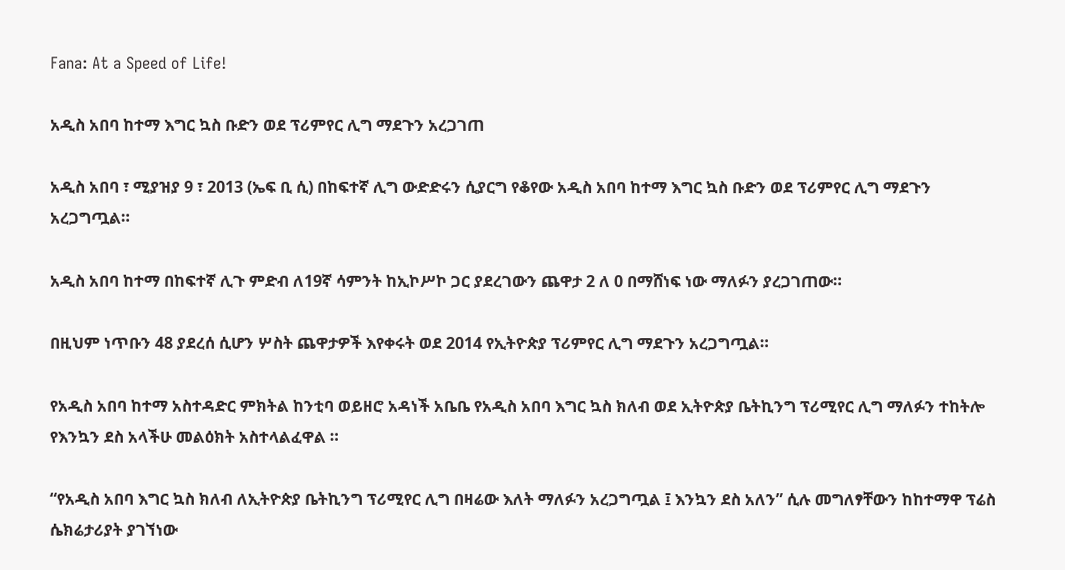Fana: At a Speed of Life!

አዲስ አበባ ከተማ እግር ኳስ ቡድን ወደ ፕሪምየር ሊግ ማደጉን አረጋገጠ

አዲስ አበባ ፣ ሚያዝያ 9 ፣ 2013 (ኤፍ ቢ ሲ) በከፍተኛ ሊግ ውድድሩን ሲያርግ የቆየው አዲስ አበባ ከተማ እግር ኳስ ቡድን ወደ ፕሪምየር ሊግ ማደጉን አረጋግጧል።

አዲስ አበባ ከተማ በከፍተኛ ሊጉ ምድብ ለ19ኛ ሳምንት ከኢኮሥኮ ጋር ያደረገውን ጨዋታ 2 ለ 0 በማሸነፍ ነው ማለፉን ያረጋገጠው።

በዚህም ነጥቡን 48 ያደረሰ ሲሆን ሦስት ጨዋታዎች እየቀሩት ወደ 2014 የኢትዮጵያ ፕሪምየር ሊግ ማደጉን አረጋግጧል።

የአዲስ አበባ ከተማ አስተዳድር ምክትል ከንቲባ ወይዘሮ አዳነች አቤቤ የአዲስ አበባ እግር ኳስ ክለብ ወደ ኢትዮጵያ ቤትኪንግ ፕሪሚየር ሊግ ማለፉን ተከትሎ የእንኳን ደስ አላችሁ መልዕክት አስተላልፈዋል ።

“የአዲስ አበባ እግር ኳስ ክለብ ለኢትዮጵያ ቤትኪንግ ፕሪሚየር ሊግ በዛሬው እለት ማለፉን አረጋግጧል ፤ እንኳን ደስ አለን” ሲሉ መግለፃቸውን ከከተማዋ ፕሬስ ሴክሬታሪያት ያገኘነው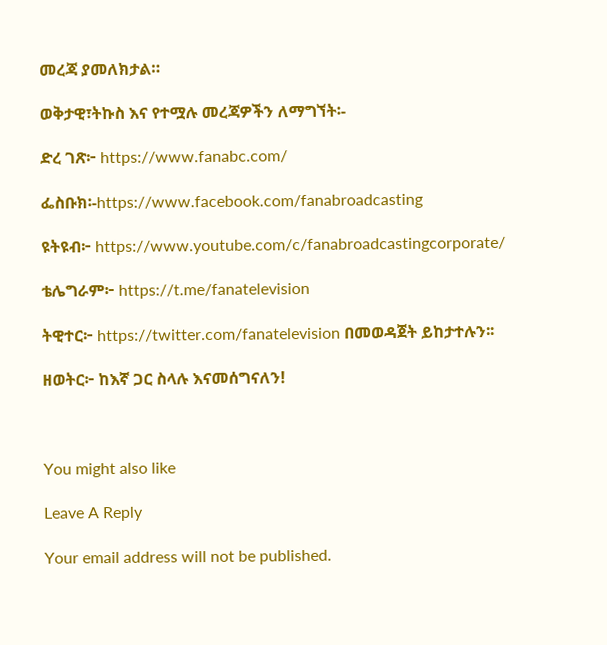መረጃ ያመለክታል።

ወቅታዊ፣ትኩስ እና የተሟሉ መረጃዎችን ለማግኘት፡-

ድረ ገጽ፦ https://www.fanabc.com/

ፌስቡክ፡-https://www.facebook.com/fanabroadcasting

ዩትዩብ፦ https://www.youtube.com/c/fanabroadcastingcorporate/

ቴሌግራም፦ https://t.me/fanatelevision

ትዊተር፦ https://twitter.com/fanatelevision በመወዳጀት ይከታተሉን፡፡

ዘወትር፦ ከእኛ ጋር ስላሉ እናመሰግናለን!



You might also like

Leave A Reply

Your email address will not be published.